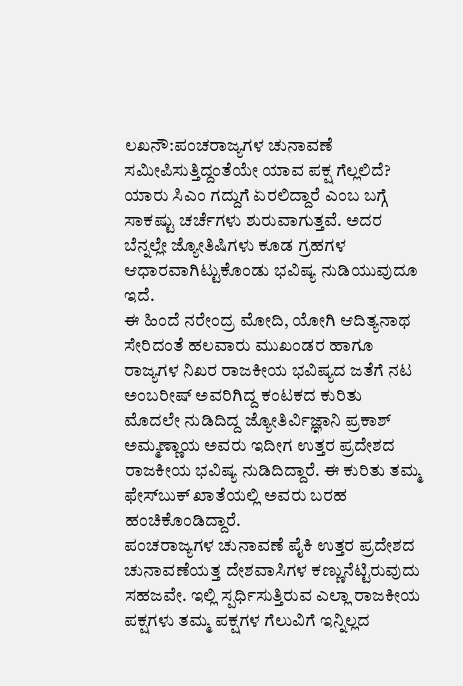ಲಖನೌ:ಪಂಚರಾಜ್ಯಗಳ ಚುನಾವಣೆ ಸಮೀಪಿಸುತ್ತಿದ್ದಂತೆಯೇ ಯಾವ ಪಕ್ಷ ಗೆಲ್ಲಲಿದೆ? ಯಾರು ಸಿಎಂ ಗದ್ದುಗೆ ಏರಲಿದ್ದಾರೆ ಎಂಬ ಬಗ್ಗೆ ಸಾಕಷ್ಟು ಚರ್ಚೆಗಳು ಶುರುವಾಗುತ್ತವೆ. ಅದರ ಬೆನ್ನಲ್ಲೇ ಜ್ಯೋತಿಷಿಗಳು ಕೂಡ ಗ್ರಹಗಳ ಆಧಾರವಾಗಿಟ್ಟುಕೊಂಡು ಭವಿಷ್ಯ ನುಡಿಯುವುದೂ ಇದೆ.
ಈ ಹಿಂದೆ ನರೇಂದ್ರ ಮೋದಿ, ಯೋಗಿ ಆದಿತ್ಯನಾಥ ಸೇರಿದಂತೆ ಹಲವಾರು ಮುಖಂಡರ ಹಾಗೂ ರಾಜ್ಯಗಳ ನಿಖರ ರಾಜಕೀಯ ಭವಿಷ್ಯದ ಜತೆಗೆ ನಟ ಅಂಬರೀಷ್‌ ಅವರಿಗಿದ್ದ ಕಂಟಕದ ಕುರಿತು ಮೊದಲೇ ನುಡಿದಿದ್ದ ಜ್ಯೋತಿರ್ವಿಜ್ಞಾನಿ ಪ್ರಕಾಶ್‌ ಅಮ್ಮಣ್ಣಾಯ ಅವರು ಇದೀಗ ಉತ್ತರ ಪ್ರದೇಶದ ರಾಜಕೀಯ ಭವಿಷ್ಯ ನುಡಿದಿದ್ದಾರೆ. ಈ ಕುರಿತು ತಮ್ಮ ಫೇಸ್‌ಬುಕ್‌ ಖಾತೆಯಲ್ಲಿ ಅವರು ಬರಹ ಹಂಚಿಕೊಂಡಿದ್ದಾರೆ.
ಪಂಚರಾಜ್ಯಗಳ ಚುನಾವಣೆ ಪೈಕಿ ಉತ್ತರ ಪ್ರದೇಶದ ಚುನಾವಣೆಯತ್ತ ದೇಶವಾಸಿಗಳ ಕಣ್ಣುನೆಟ್ಟಿರುವುದು ಸಹಜವೇ. ಇಲ್ಲಿ ಸ್ಪರ್ಧಿಸುತ್ತಿರುವ ಎಲ್ಲಾ ರಾಜಕೀಯ ಪಕ್ಷಗಳು ತಮ್ಮ ಪಕ್ಷಗಳ ಗೆಲುವಿಗೆ ಇನ್ನಿಲ್ಲದ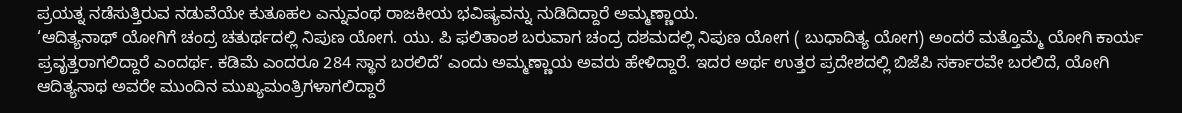ಪ್ರಯತ್ನ ನಡೆಸುತ್ತಿರುವ ನಡುವೆಯೇ ಕುತೂಹಲ ಎನ್ನುವಂಥ ರಾಜಕೀಯ ಭವಿಷ್ಯವನ್ನು ನುಡಿದಿದ್ದಾರೆ ಅಮ್ಮಣ್ಣಾಯ.
‘ಆದಿತ್ಯನಾಥ್ ಯೋಗಿಗೆ ಚಂದ್ರ ಚತುರ್ಥದಲ್ಲಿ ನಿಪುಣ ಯೋಗ. ಯು. ಪಿ ಫಲಿತಾಂಶ ಬರುವಾಗ ಚಂದ್ರ ದಶಮದಲ್ಲಿ ನಿಪುಣ ಯೋಗ ( ಬುಧಾದಿತ್ಯ ಯೋಗ) ಅಂದರೆ ಮತ್ತೊಮ್ಮೆ ಯೋಗಿ ಕಾರ್ಯ ಪ್ರವೃತ್ತರಾಗಲಿದ್ದಾರೆ ಎಂದರ್ಥ. ಕಡಿಮೆ ಎಂದರೂ 284 ಸ್ಥಾನ ಬರಲಿದೆ’ ಎಂದು ಅಮ್ಮಣ್ಣಾಯ ಅವರು ಹೇಳಿದ್ದಾರೆ. ಇದರ ಅರ್ಥ ಉತ್ತರ ಪ್ರದೇಶದಲ್ಲಿ ಬಿಜೆಪಿ ಸರ್ಕಾರವೇ ಬರಲಿದೆ, ಯೋಗಿ ಆದಿತ್ಯನಾಥ ಅವರೇ ಮುಂದಿನ ಮುಖ್ಯಮಂತ್ರಿಗಳಾಗಲಿದ್ದಾರೆ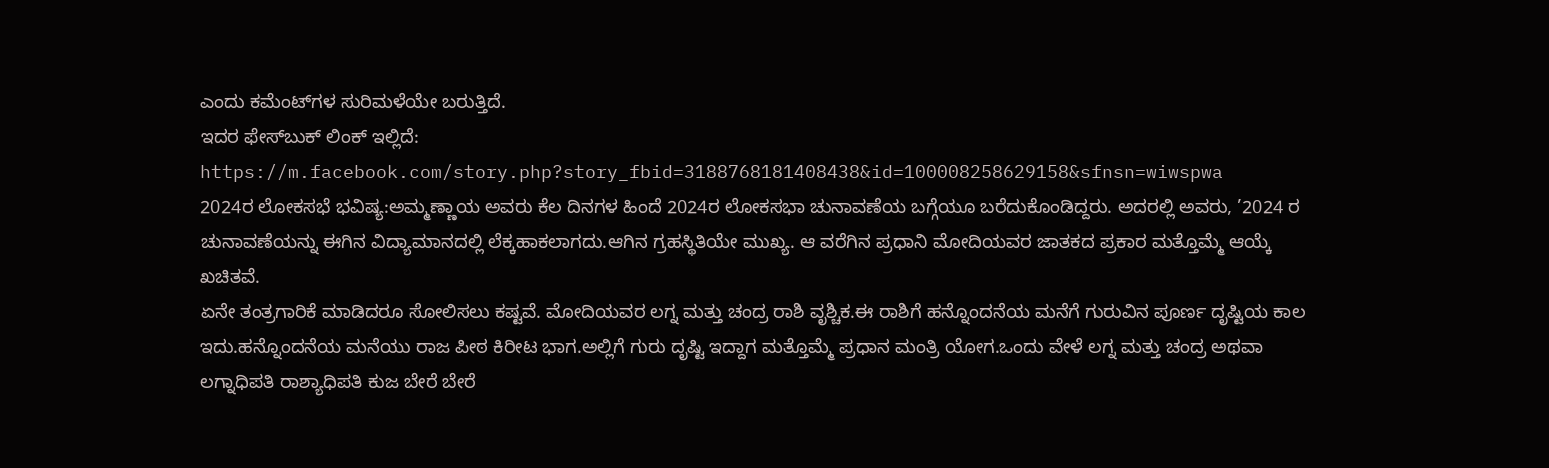ಎಂದು ಕಮೆಂಟ್‌ಗಳ ಸುರಿಮಳೆಯೇ ಬರುತ್ತಿದೆ.
ಇದರ ಫೇಸ್‌ಬುಕ್‌ ಲಿಂಕ್‌ ಇಲ್ಲಿದೆ:
https://m.facebook.com/story.php?story_fbid=3188768181408438&id=100008258629158&sfnsn=wiwspwa
2024ರ ಲೋಕಸಭೆ ಭವಿಷ್ಯ:ಅಮ್ಮಣ್ಣಾಯ ಅವರು ಕೆಲ ದಿನಗಳ ಹಿಂದೆ 2024ರ ಲೋಕಸಭಾ ಚುನಾವಣೆಯ ಬಗ್ಗೆಯೂ ಬರೆದುಕೊಂಡಿದ್ದರು. ಅದರಲ್ಲಿ ಅವರು, ’2024 ರ ಚುನಾವಣೆಯನ್ನು ಈಗಿನ ವಿದ್ಯಾಮಾನದಲ್ಲಿ ಲೆಕ್ಕಹಾಕಲಾಗದು.ಆಗಿನ ಗ್ರಹಸ್ಥಿತಿಯೇ ಮುಖ್ಯ. ಆ ವರೆಗಿನ ಪ್ರಧಾನಿ ಮೋದಿಯವರ ಜಾತಕದ ಪ್ರಕಾರ ಮತ್ತೊಮ್ಮೆ ಆಯ್ಕೆ ಖಚಿತವೆ.
ಏನೇ ತಂತ್ರಗಾರಿಕೆ ಮಾಡಿದರೂ ಸೋಲಿಸಲು ಕಷ್ಟವೆ. ಮೋದಿಯವರ ಲಗ್ನ ಮತ್ತು ಚಂದ್ರ ರಾಶಿ ವೃಶ್ಚಿಕ.ಈ ರಾಶಿಗೆ ಹನ್ನೊಂದನೆಯ ಮನೆಗೆ ಗುರುವಿನ ಪೂರ್ಣ ದೃಷ್ಟಿಯ ಕಾಲ ಇದು.ಹನ್ನೊಂದನೆಯ ಮನೆಯು ರಾಜ ಪೀಠ ಕಿರೀಟ ಭಾಗ.ಅಲ್ಲಿಗೆ ಗುರು ದೃಷ್ಟಿ ಇದ್ದಾಗ ಮತ್ತೊಮ್ಮೆ ಪ್ರಧಾನ ಮಂತ್ರಿ ಯೋಗ.ಒಂದು ವೇಳೆ ಲಗ್ನ ಮತ್ತು ಚಂದ್ರ ಅಥವಾ ಲಗ್ನಾಧಿಪತಿ ರಾಶ್ಯಾಧಿಪತಿ ಕುಜ ಬೇರೆ ಬೇರೆ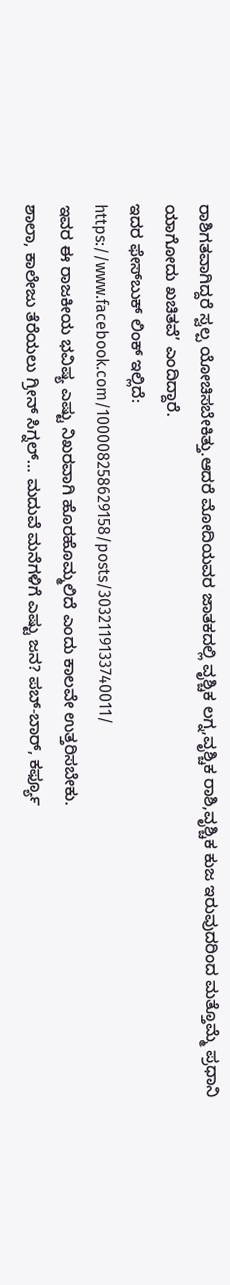ರಾಶಿಗತವಾಗಿದ್ದರೆ ಸ್ವಲ್ಪ ಯೋಚಿಸಬೇಕಿತ್ತು.ಆದರೆ ಮೋದಿಯವರ ಜಾತಕದಲ್ಲಿ ವೃಶ್ಚಿಕ ಲಗ್ನ,ವೃಶ್ಚಿಕ ರಾಶಿ,ವೃಶ್ಚಿಕ ಕುಜ ಇರುವುದರಿಂದ ಮತ್ತೊಮ್ಮೆ ಪ್ರಧಾನಿ ಯಾಗೋದು ಖಚಿತವೆ’ ಎಂದಿದ್ದಾರೆ.
ಇದರ ಫೇಸ್‌ಬುಕ್‌ ಲಿಂಕ್‌ ಇಲ್ಲಿದೆ:
https://www.facebook.com/100008258629158/posts/3032119133740011/
ಇವರ ಈ ರಾಜಕೀಯ ಭವಿಷ್ಯ ಎಷ್ಟು ನಿಖರವಾಗಿ ಹೊರಹೊಮ್ಮಲಿದೆ ಎಂದು ಕಾಲವೇ ಉತ್ತರಿಸಬೇಕು.
ಶಾಲಾ, ಕಾಲೇಜು ತೆರೆಯಲು ಗ್ರೀನ್‌ ಸಿಗ್ನಲ್‌… ಮದುವೆ ಮನೆಗಳಿಗೆ ಎಷ್ಟು ಜನ? ಪಬ್‌-ಬಾರ್‌, ಕರ್ಫ್ಯೂ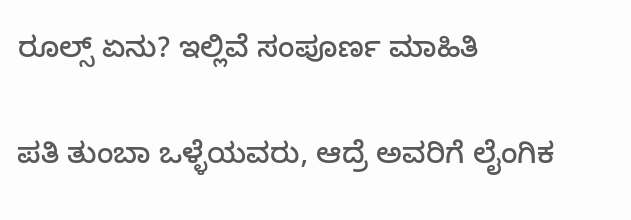ರೂಲ್ಸ್ ಏನು? ಇಲ್ಲಿವೆ ಸಂಪೂರ್ಣ ಮಾಹಿತಿ

ಪತಿ ತುಂಬಾ ಒಳ್ಳೆಯವರು, ಆದ್ರೆ ಅವರಿಗೆ ಲೈಂಗಿಕ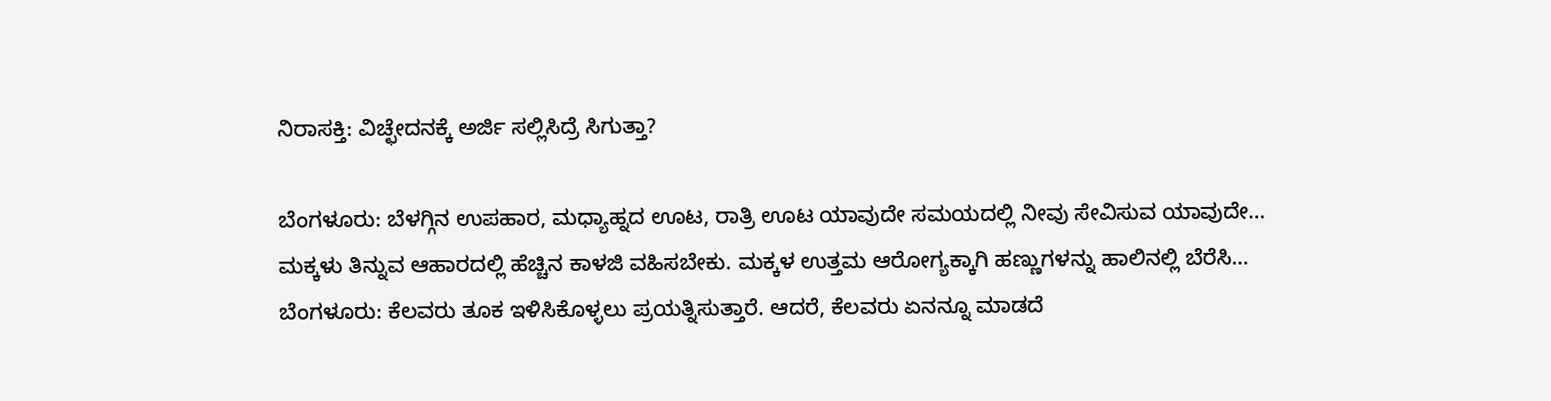ನಿರಾಸಕ್ತಿ: ವಿಚ್ಛೇದನಕ್ಕೆ ಅರ್ಜಿ ಸಲ್ಲಿಸಿದ್ರೆ ಸಿಗುತ್ತಾ?

ಬೆಂಗಳೂರು: ಬೆಳಗ್ಗಿನ ಉಪಹಾರ, ಮಧ್ಯಾಹ್ನದ ಊಟ, ರಾತ್ರಿ ಊಟ ಯಾವುದೇ ಸಮಯದಲ್ಲಿ ನೀವು ಸೇವಿಸುವ ಯಾವುದೇ…
ಮಕ್ಕಳು ತಿನ್ನುವ ಆಹಾರದಲ್ಲಿ ಹೆಚ್ಚಿನ ಕಾಳಜಿ ವಹಿಸಬೇಕು. ಮಕ್ಕಳ ಉತ್ತಮ ಆರೋಗ್ಯಕ್ಕಾಗಿ ಹಣ್ಣುಗಳನ್ನು ಹಾಲಿನಲ್ಲಿ ಬೆರೆಸಿ…
ಬೆಂಗಳೂರು: ಕೆಲವರು ತೂಕ ಇಳಿಸಿಕೊಳ್ಳಲು ಪ್ರಯತ್ನಿಸುತ್ತಾರೆ. ಆದರೆ, ಕೆಲವರು ಏನನ್ನೂ ಮಾಡದೆ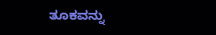ತೂಕವನ್ನು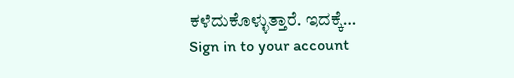ಕಳೆದುಕೊಳ್ಳುತ್ತಾರೆ. ಇದಕ್ಕೆ…
Sign in to your account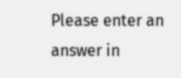Please enter an answer in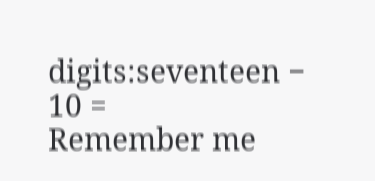digits:seventeen − 10 =
Remember me